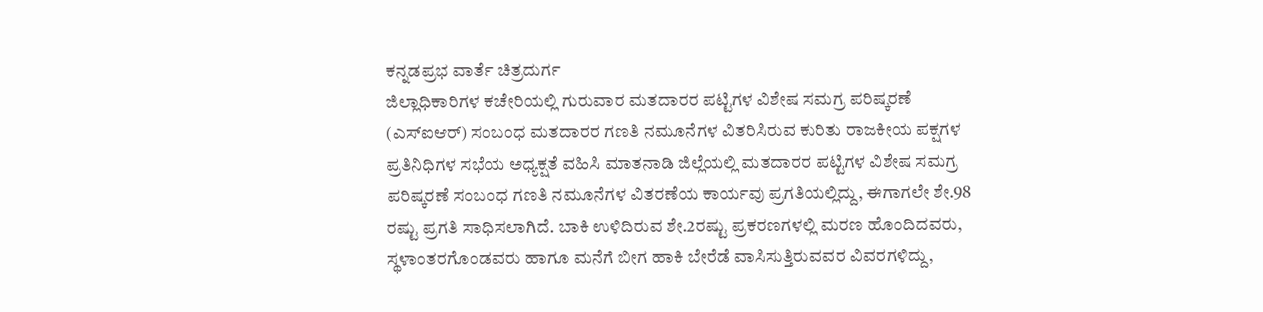ಕನ್ನಡಪ್ರಭ ವಾರ್ತೆ ಚಿತ್ರದುರ್ಗ
ಜಿಲ್ಲಾಧಿಕಾರಿಗಳ ಕಚೇರಿಯಲ್ಲಿ ಗುರುವಾರ ಮತದಾರರ ಪಟ್ಟಿಗಳ ವಿಶೇಷ ಸಮಗ್ರ ಪರಿಷ್ಕರಣೆ (ಎಸ್ಐಆರ್) ಸಂಬಂಧ ಮತದಾರರ ಗಣತಿ ನಮೂನೆಗಳ ವಿತರಿಸಿರುವ ಕುರಿತು ರಾಜಕೀಯ ಪಕ್ಷಗಳ ಪ್ರತಿನಿಧಿಗಳ ಸಭೆಯ ಅಧ್ಯಕ್ಷತೆ ವಹಿಸಿ ಮಾತನಾಡಿ ಜಿಲ್ಲೆಯಲ್ಲಿ ಮತದಾರರ ಪಟ್ಟಿಗಳ ವಿಶೇಷ ಸಮಗ್ರ ಪರಿಷ್ಕರಣೆ ಸಂಬಂಧ ಗಣತಿ ನಮೂನೆಗಳ ವಿತರಣೆಯ ಕಾರ್ಯವು ಪ್ರಗತಿಯಲ್ಲಿದ್ದು, ಈಗಾಗಲೇ ಶೇ.98 ರಷ್ಟು ಪ್ರಗತಿ ಸಾಧಿಸಲಾಗಿದೆ. ಬಾಕಿ ಉಳಿದಿರುವ ಶೇ.2ರಷ್ಟು ಪ್ರಕರಣಗಳಲ್ಲಿ ಮರಣ ಹೊಂದಿದವರು, ಸ್ಥಳಾಂತರಗೊಂಡವರು ಹಾಗೂ ಮನೆಗೆ ಬೀಗ ಹಾಕಿ ಬೇರೆಡೆ ವಾಸಿಸುತ್ತಿರುವವರ ವಿವರಗಳಿದ್ದು,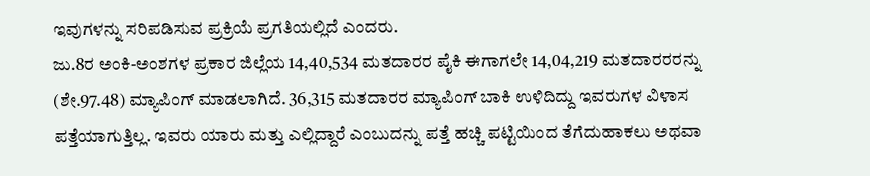ಇವುಗಳನ್ನು ಸರಿಪಡಿಸುವ ಪ್ರಕ್ರಿಯೆ ಪ್ರಗತಿಯಲ್ಲಿದೆ ಎಂದರು.
ಜು.8ರ ಅಂಕಿ-ಅಂಶಗಳ ಪ್ರಕಾರ ಜಿಲ್ಲೆಯ 14,40,534 ಮತದಾರರ ಪೈಕಿ ಈಗಾಗಲೇ 14,04,219 ಮತದಾರರರನ್ನು (ಶೇ.97.48) ಮ್ಯಾಪಿಂಗ್ ಮಾಡಲಾಗಿದೆ. 36,315 ಮತದಾರರ ಮ್ಯಾಪಿಂಗ್ ಬಾಕಿ ಉಳಿದಿದ್ದು ಇವರುಗಳ ವಿಳಾಸ ಪತ್ತೆಯಾಗುತ್ತಿಲ್ಲ. ಇವರು ಯಾರು ಮತ್ತು ಎಲ್ಲಿದ್ದಾರೆ ಎಂಬುದನ್ನು ಪತ್ತೆ ಹಚ್ಚಿ ಪಟ್ಟಿಯಿಂದ ತೆಗೆದುಹಾಕಲು ಅಥವಾ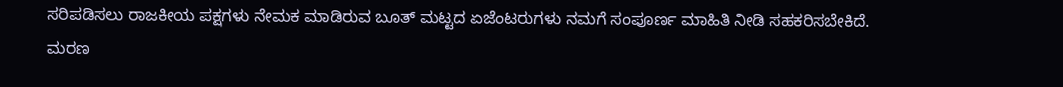ಸರಿಪಡಿಸಲು ರಾಜಕೀಯ ಪಕ್ಷಗಳು ನೇಮಕ ಮಾಡಿರುವ ಬೂತ್ ಮಟ್ಟದ ಏಜೆಂಟರುಗಳು ನಮಗೆ ಸಂಪೂರ್ಣ ಮಾಹಿತಿ ನೀಡಿ ಸಹಕರಿಸಬೇಕಿದೆ. ಮರಣ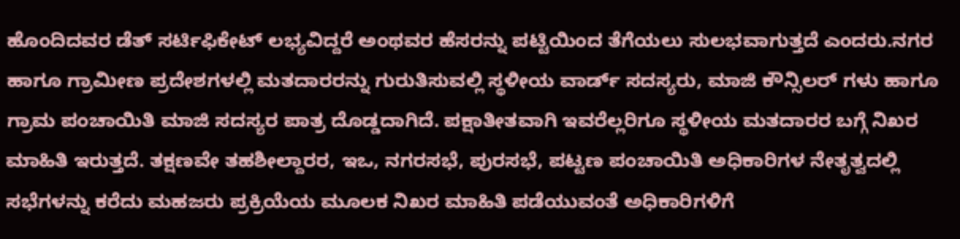ಹೊಂದಿದವರ ಡೆತ್ ಸರ್ಟಿಫಿಕೇಟ್ ಲಭ್ಯವಿದ್ದರೆ ಅಂಥವರ ಹೆಸರನ್ನು ಪಟ್ಟಿಯಿಂದ ತೆಗೆಯಲು ಸುಲಭವಾಗುತ್ತದೆ ಎಂದರು.ನಗರ ಹಾಗೂ ಗ್ರಾಮೀಣ ಪ್ರದೇಶಗಳಲ್ಲಿ ಮತದಾರರನ್ನು ಗುರುತಿಸುವಲ್ಲಿ ಸ್ಥಳೀಯ ವಾರ್ಡ್ ಸದಸ್ಯರು, ಮಾಜಿ ಕೌನ್ಸಿಲರ್ ಗಳು ಹಾಗೂ ಗ್ರಾಮ ಪಂಚಾಯಿತಿ ಮಾಜಿ ಸದಸ್ಯರ ಪಾತ್ರ ದೊಡ್ಡದಾಗಿದೆ. ಪಕ್ಷಾತೀತವಾಗಿ ಇವರೆಲ್ಲರಿಗೂ ಸ್ಥಳೀಯ ಮತದಾರರ ಬಗ್ಗೆ ನಿಖರ ಮಾಹಿತಿ ಇರುತ್ತದೆ. ತಕ್ಷಣವೇ ತಹಶೀಲ್ದಾರರ, ಇಒ, ನಗರಸಭೆ, ಪುರಸಭೆ, ಪಟ್ಟಣ ಪಂಚಾಯಿತಿ ಅಧಿಕಾರಿಗಳ ನೇತೃತ್ವದಲ್ಲಿ ಸಭೆಗಳನ್ನು ಕರೆದು ಮಹಜರು ಪ್ರಕ್ರಿಯೆಯ ಮೂಲಕ ನಿಖರ ಮಾಹಿತಿ ಪಡೆಯುವಂತೆ ಅಧಿಕಾರಿಗಳಿಗೆ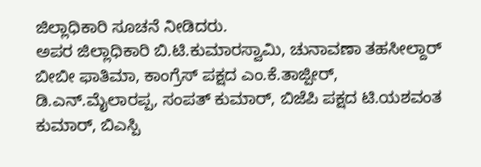ಜಿಲ್ಲಾಧಿಕಾರಿ ಸೂಚನೆ ನೀಡಿದರು.
ಅಪರ ಜಿಲ್ಲಾಧಿಕಾರಿ ಬಿ.ಟಿ.ಕುಮಾರಸ್ವಾಮಿ, ಚುನಾವಣಾ ತಹಸೀಲ್ದಾರ್ ಬೀಬೀ ಫಾತಿಮಾ, ಕಾಂಗ್ರೆಸ್ ಪಕ್ಷದ ಎಂ.ಕೆ.ತಾಜ್ಪೀರ್, ಡಿ.ಎನ್.ಮೈಲಾರಪ್ಪ, ಸಂಪತ್ ಕುಮಾರ್, ಬಿಜೆಪಿ ಪಕ್ಷದ ಟಿ.ಯಶವಂತ ಕುಮಾರ್, ಬಿಎಸ್ಪಿ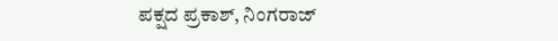ಪಕ್ಷದ ಪ್ರಕಾಶ್, ನಿಂಗರಾಜ್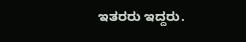ಇತರರು ಇದ್ದರು.